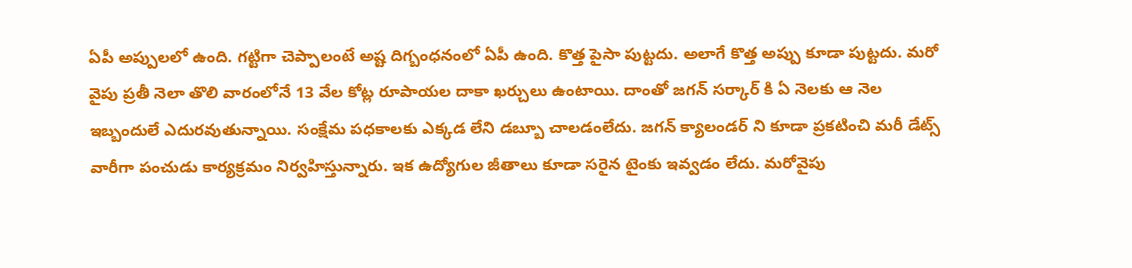ఏపీ అప్పులలో ఉంది. గట్టిగా చెప్పాలంటే అష్ట దిగ్బంధనంలో ఏపీ ఉంది. కొత్త పైసా పుట్టదు. అలాగే కొత్త అప్పు కూడా పుట్టదు. మరో వైపు ప్రతీ నెలా తొలి వారంలోనే 13 వేల కోట్ల రూపాయల దాకా ఖర్చులు ఉంటాయి. దాంతో జగన్ సర్కార్ కి ఏ నెలకు ఆ నెల ఇబ్బందులే ఎదురవుతున్నాయి. సంక్షేమ పధకాలకు ఎక్కడ లేని డబ్బూ చాలడంలేదు. జగన్ క్యాలండర్ ని కూడా ప్రకటించి మరీ డేట్స్ వారీగా పంచుడు కార్యక్రమం నిర్వహిస్తున్నారు. ఇక ఉద్యోగుల జీతాలు కూడా సరైన టైంకు ఇవ్వడం లేదు. మరోవైపు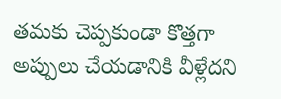తమకు చెప్పకుండా కొత్తగా అప్పులు చేయడానికి వీళ్లేదని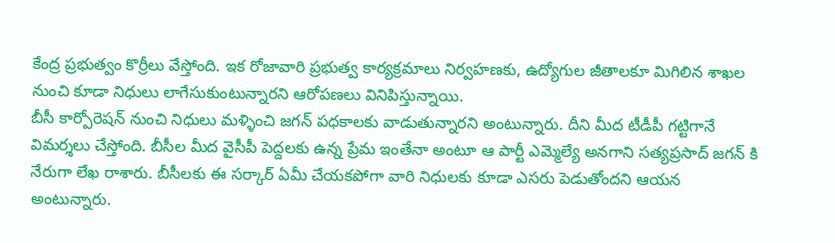కేంద్ర ప్రభుత్వం కొర్రీలు వేస్తోంది. ఇక రోజావారి ప్రభుత్వ కార్యక్రమాలు నిర్వహణకు, ఉద్యోగుల జీతాలకూ మిగిలిన శాఖల నుంచి కూడా నిధులు లాగేసుకుంటున్నారని ఆరోపణలు వినిపిస్తున్నాయి.
బీసీ కార్పోరెషన్ నుంచి నిధులు మళ్ళించి జగన్ పధకాలకు వాడుతున్నారని అంటున్నారు. దీని మీద టీడీపీ గట్టిగానే విమర్శలు చేస్తోంది. బీసీల మీద వైసీపీ పెద్దలకు ఉన్న ప్రేమ ఇంతేనా అంటూ ఆ పార్టీ ఎమ్మెల్యే అనగాని సత్యప్రసాద్ జగన్ కి నేరుగా లేఖ రాశారు. బీసీలకు ఈ సర్కార్ ఏమీ చేయకపోగా వారి నిధులకు కూడా ఎసరు పెడుతోందని ఆయన అంటున్నారు.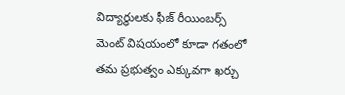విద్యార్ధులకు ఫీజ్ రీయింబర్స్ మెంట్ విషయంలో కూడా గతంలో తమ ప్రభుత్వం ఎక్కువగా ఖర్చు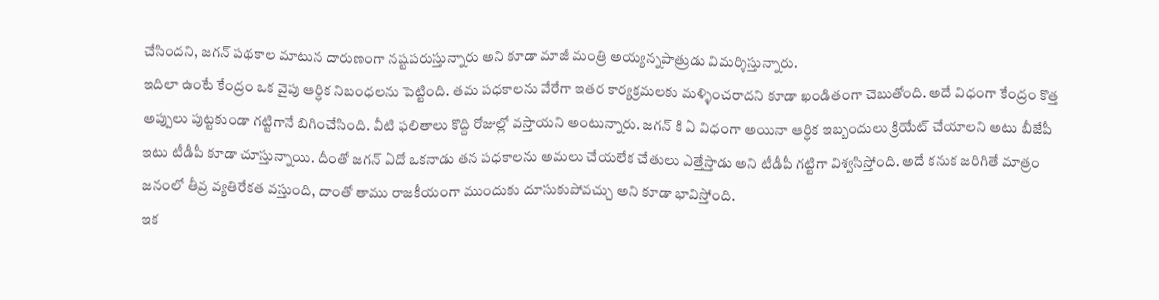చేసిందని, జగన్ పథకాల మాటున దారుణంగా నష్టపరుస్తున్నారు అని కూడా మాజీ మంత్రి అయ్యన్నపాత్రుడు విమర్శిస్తున్నారు.
ఇదిలా ఉంటే కేంద్రం ఒక వైపు ఆర్ధిక నిబంధలను పెట్టింది. తమ పధకాలను వేరేగా ఇతర కార్యక్రమలకు మళ్ళించరాదని కూడా ఖండితంగా చెబుతోంది. అదే విధంగా కేంద్రం కొత్త అప్పులు పుట్టకుండా గట్టిగానే బిగించేసింది. వీటి ఫలితాలు కొద్ది రోజుల్లో వస్తాయని అంటున్నారు. జగన్ కి ఏ విధంగా అయినా ఆర్ధిక ఇబ్బందులు క్రియేట్ చేయాలని అటు బీజేపీ ఇటు టీడీపీ కూడా చూస్తున్నాయి. దీంతో జగన్ ఏదో ఒకనాడు తన పధకాలను అమలు చేయలేక చేతులు ఎత్తేస్తాడు అని టీడీపీ గట్టిగా విశ్వసిస్తోంది. అదే కనుక జరిగితే మాత్రం జనంలో తీవ్ర వ్యతిరేకత వస్తుంది, దాంతో తాము రాజకీయంగా ముందుకు దూసుకుపోవచ్చు అని కూడా భావిస్తోంది.
ఇక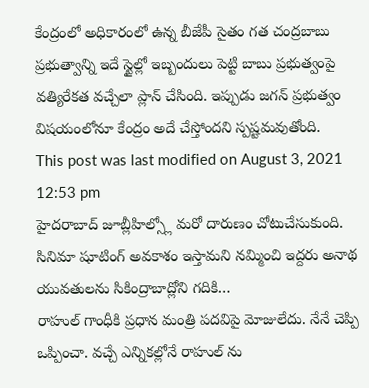కేంద్రంలో అధికారంలో ఉన్న బీజేపీ సైతం గత చంద్రబాబు ప్రభుత్వాన్ని ఇదే స్టైల్లో ఇబ్బందులు పెట్టి బాబు ప్రభుత్వంపై వత్యిరేకత వచ్చేలా ప్లాన్ చేసింది. ఇప్పుడు జగన్ ప్రభుత్వం విషయంలోనూ కేంద్రం అదే చేస్తోందని స్పష్టమవుతోంది.
This post was last modified on August 3, 2021 12:53 pm
హైదరాబాద్ జూబ్లీహిల్స్లో మరో దారుణం చోటుచేసుకుంది. సినిమా షూటింగ్ అవకాశం ఇస్తామని నమ్మించి ఇద్దరు అనాథ యువతులను సికింద్రాబాద్లోని గదికి…
రాహుల్ గాంధీకి ప్రధాన మంత్రి పదవిపై మోజులేదు. నేనే చెప్పి ఒప్పించా. వచ్చే ఎన్నికల్లోనే రాహుల్ ను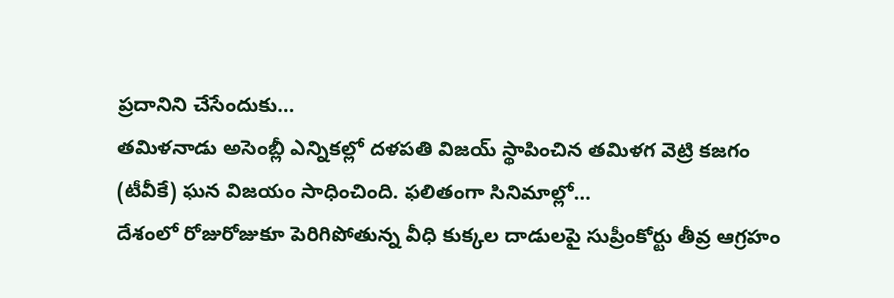ప్రదానిని చేసేందుకు…
తమిళనాడు అసెంబ్లీ ఎన్నికల్లో దళపతి విజయ్ స్థాపించిన తమిళగ వెట్రి కజగం (టీవీకే) ఘన విజయం సాధించింది. ఫలితంగా సినిమాల్లో…
దేశంలో రోజురోజుకూ పెరిగిపోతున్న వీధి కుక్కల దాడులపై సుప్రీంకోర్టు తీవ్ర ఆగ్రహం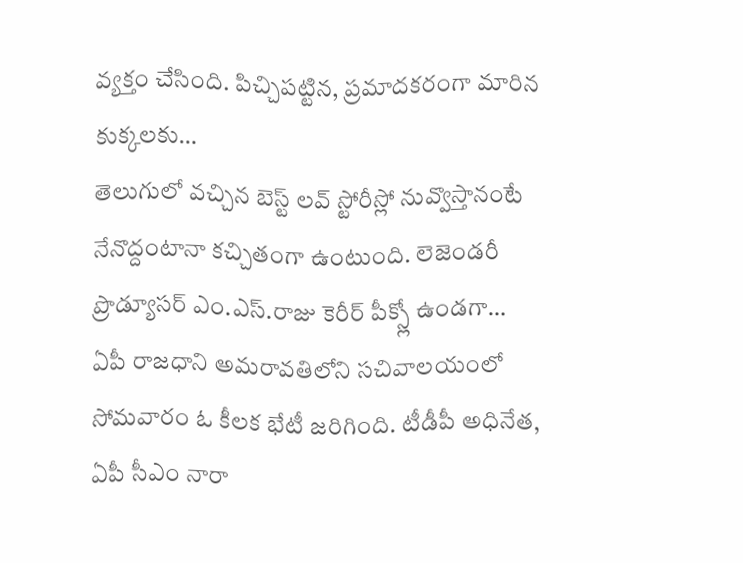వ్యక్తం చేసింది. పిచ్చిపట్టిన, ప్రమాదకరంగా మారిన కుక్కలకు…
తెలుగులో వచ్చిన బెస్ట్ లవ్ స్టోరీస్లో నువ్వొస్తానంటే నేనొద్దంటానా కచ్చితంగా ఉంటుంది. లెజెండరీ ప్రొడ్యూసర్ ఎం.ఎస్.రాజు కెరీర్ పీక్స్లో ఉండగా…
ఏపీ రాజధాని అమరావతిలోని సచివాలయంలో సోమవారం ఓ కీలక భేటీ జరిగింది. టీడీపీ అధినేత, ఏపీ సీఎం నారా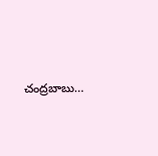చంద్రబాబు…